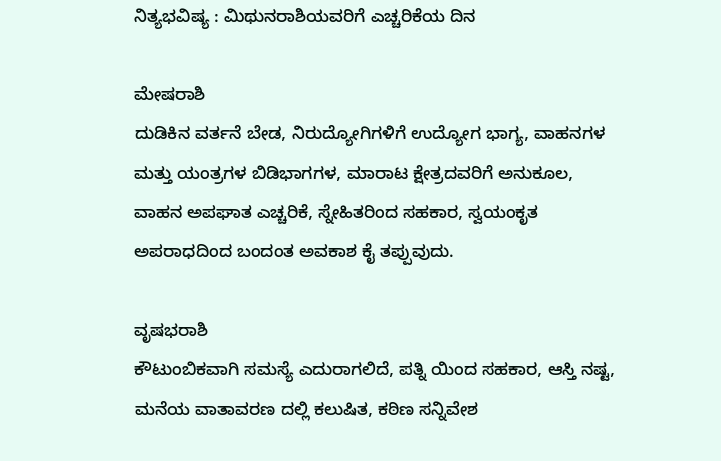ನಿತ್ಯಭವಿಷ್ಯ : ಮಿಥುನರಾಶಿಯವರಿಗೆ ಎಚ್ಚರಿಕೆಯ ದಿನ

ಮೇಷರಾಶಿ
ದುಡಿಕಿನ ವರ್ತನೆ ಬೇಡ, ನಿರುದ್ಯೋಗಿಗಳಿಗೆ‌ ಉದ್ಯೋಗ ಭಾಗ್ಯ, ವಾಹನಗಳ ಮತ್ತು ಯಂತ್ರಗಳ ಬಿಡಿಭಾಗಗಳ, ಮಾರಾಟ ಕ್ಷೇತ್ರದವರಿಗೆ ಅನುಕೂಲ, ವಾಹನ ಅಪಘಾತ ಎಚ್ಚರಿಕೆ, ಸ್ನೇಹಿತರಿಂದ ಸಹಕಾರ, ಸ್ವಯಂಕೃತ ಅಪರಾಧದಿಂದ ಬಂದಂತ ಅವಕಾಶ ಕೈ ತಪ್ಪುವುದು.

ವೃಷಭರಾಶಿ
ಕೌಟುಂಬಿಕವಾಗಿ ಸಮಸ್ಯೆ ಎದುರಾಗಲಿದೆ, ಪತ್ನಿ ಯಿಂದ ಸಹಕಾರ, ಆಸ್ತಿ ನಷ್ಟ, ಮನೆಯ ವಾತಾವರಣ ದಲ್ಲಿ ಕಲುಷಿತ, ಕಠಿಣ ಸನ್ನಿವೇಶ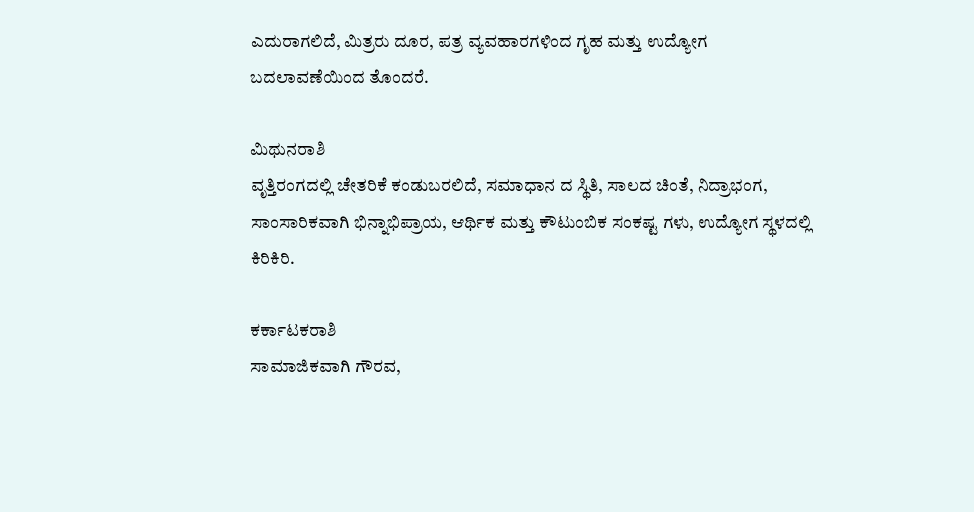ಎದುರಾಗಲಿದೆ, ಮಿತ್ರರು ದೂರ, ಪತ್ರ ವ್ಯವಹಾರಗಳಿಂದ ಗೃಹ ಮತ್ತು ಉದ್ಯೋಗ ಬದಲಾವಣೆಯಿಂದ ತೊಂದರೆ.

ಮಿಥುನರಾಶಿ
ವೃತ್ತಿರಂಗದಲ್ಲಿ ಚೇತರಿಕೆ ಕಂಡುಬರಲಿದೆ, ಸಮಾಧಾನ ದ ಸ್ಥಿತಿ, ಸಾಲದ ಚಿಂತೆ, ನಿದ್ರಾಭಂಗ, ಸಾಂಸಾರಿಕವಾಗಿ‌ ಭಿನ್ನಾಭಿಪ್ರಾಯ, ಆರ್ಥಿಕ ಮತ್ತು ಕೌಟುಂಬಿಕ ಸಂಕಷ್ಟ ಗಳು, ಉದ್ಯೋಗ ಸ್ಥಳದಲ್ಲಿ ಕಿರಿಕಿರಿ.

ಕರ್ಕಾಟಕರಾಶಿ
ಸಾಮಾಜಿಕವಾಗಿ ಗೌರವ,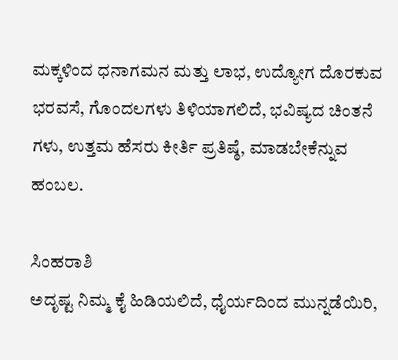ಮಕ್ಕಳಿಂದ ಧನಾಗಮನ ಮತ್ತು ಲಾಭ, ಉದ್ಯೋಗ ದೊರಕುವ ಭರವಸೆ, ಗೊಂದಲಗಳು ತಿಳಿಯಾಗಲಿದೆ, ಭವಿಷ್ಯದ ಚಿಂತನೆ ಗಳು, ಉತ್ತಮ ಹೆಸರು ಕೀರ್ತಿ ಪ್ರತಿಷ್ಠೆ, ಮಾಡಬೇಕೆನ್ನುವ ಹಂಬಲ.

ಸಿಂಹರಾಶಿ
ಅದೃಷ್ಟ ನಿಮ್ಮ ಕೈ ಹಿಡಿಯಲಿದೆ, ಧೈರ್ಯದಿಂದ ಮುನ್ನಡೆಯಿರಿ,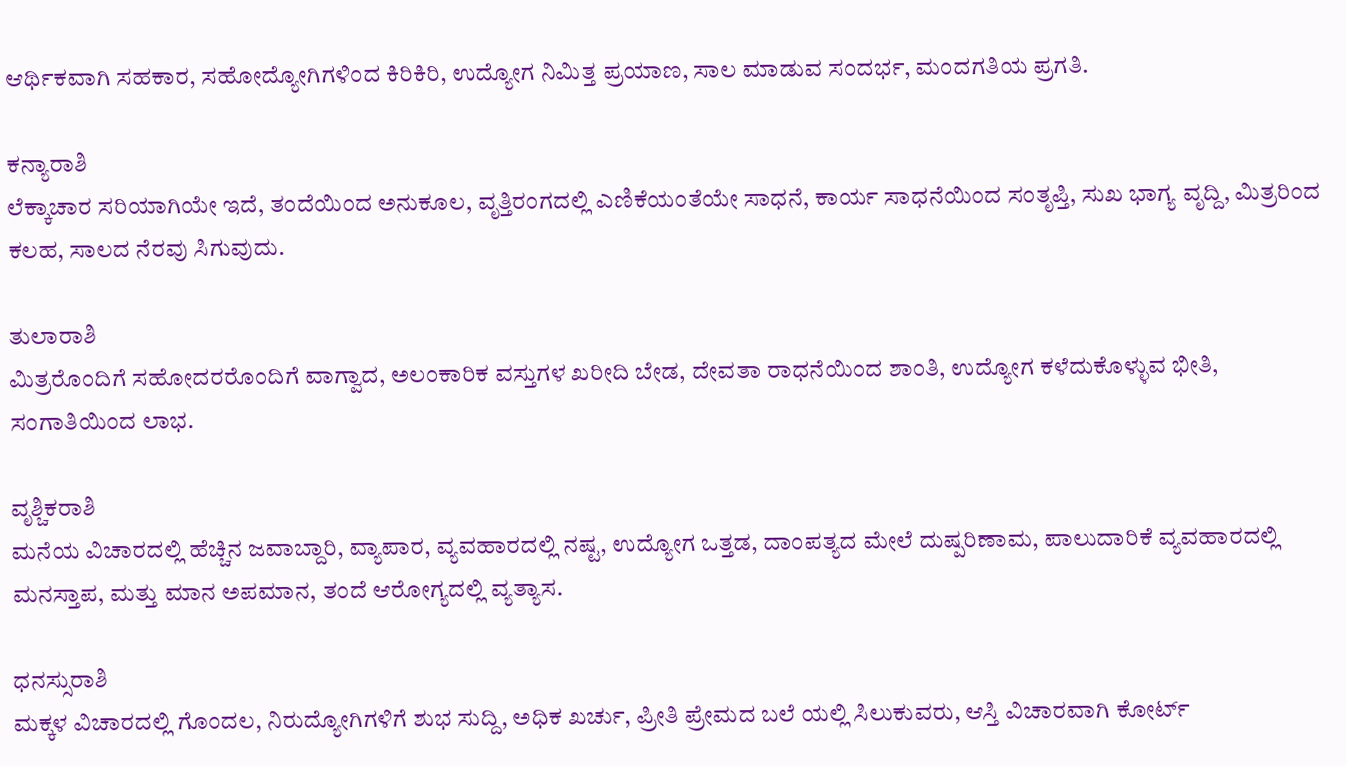ಆರ್ಥಿಕವಾಗಿ ಸಹಕಾರ, ಸಹೋದ್ಯೋಗಿಗಳಿಂದ ಕಿರಿಕಿರಿ, ಉದ್ಯೋಗ ನಿಮಿತ್ತ ಪ್ರಯಾಣ, ಸಾಲ ಮಾಡುವ ಸಂದರ್ಭ, ಮಂದಗತಿಯ ಪ್ರಗತಿ.

ಕನ್ಯಾರಾಶಿ
ಲೆಕ್ಕಾಚಾರ ಸರಿಯಾಗಿಯೇ ಇದೆ, ತಂದೆಯಿಂದ ಅನುಕೂಲ, ವೃತ್ತಿರಂಗದಲ್ಲಿ ಎಣಿಕೆಯಂತೆಯೇ ಸಾಧನೆ, ಕಾರ್ಯ ಸಾಧನೆಯಿಂದ ಸಂತೃಪ್ತಿ, ಸುಖ‌‌ ಭಾಗ್ಯ ವೃದ್ದಿ, ಮಿತ್ರರಿಂದ ಕಲಹ, ಸಾಲದ ನೆರವು ಸಿಗುವುದು.

ತುಲಾರಾಶಿ
ಮಿತ್ರರೊಂದಿಗೆ ಸಹೋದರರೊಂದಿಗೆ ವಾಗ್ವಾದ, ಅಲಂಕಾರಿಕ‌ ವಸ್ತುಗಳ ಖರೀದಿ ಬೇಡ, ದೇವತಾ ರಾಧನೆಯಿಂದ ಶಾಂತಿ, ಉದ್ಯೋಗ ಕಳೆದುಕೊಳ್ಳುವ ಭೀತಿ, ಸಂಗಾತಿಯಿಂದ ಲಾಭ.

ವೃಶ್ಚಿಕರಾಶಿ
ಮನೆಯ ವಿಚಾರದಲ್ಲಿ ಹೆಚ್ಚಿನ ಜವಾಬ್ದಾರಿ, ವ್ಯಾಪಾರ, ವ್ಯವಹಾರದಲ್ಲಿ ನಷ್ಟ, ಉದ್ಯೋಗ ಒತ್ತಡ, ದಾಂಪತ್ಯದ ಮೇಲೆ ದುಷ್ಪರಿಣಾಮ, ಪಾಲುದಾರಿಕೆ ವ್ಯವಹಾರದಲ್ಲಿ ಮನಸ್ತಾಪ, ಮತ್ತು ಮಾನ ಅಪಮಾನ, ತಂದೆ ಆರೋಗ್ಯದಲ್ಲಿ ವ್ಯತ್ಯಾಸ.

ಧನಸ್ಸುರಾಶಿ
ಮಕ್ಕಳ‌ ವಿಚಾರದಲ್ಲಿ ಗೊಂದಲ, ನಿರುದ್ಯೋಗಿಗಳಿಗೆ ಶುಭ ಸುದ್ದಿ, ಅಧಿಕ ಖರ್ಚು, ಪ್ರೀತಿ ಪ್ರೇಮದ ಬಲೆ ಯಲ್ಲಿ ಸಿಲುಕುವರು, ಆಸ್ತಿ ವಿಚಾರವಾಗಿ ಕೋರ್ಟ್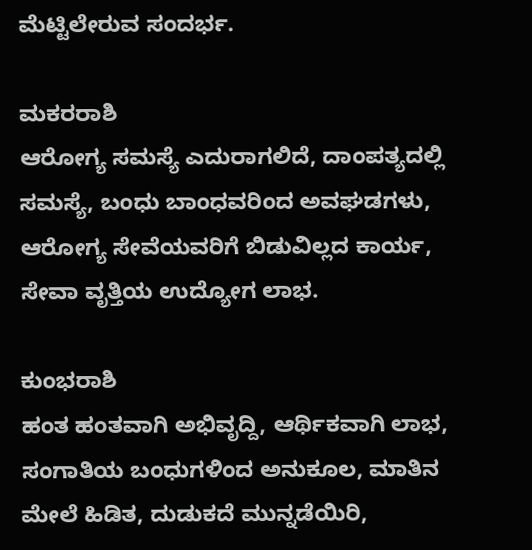ಮೆಟ್ಟಿಲೇರುವ ಸಂದರ್ಭ.

ಮಕರರಾಶಿ
ಆರೋಗ್ಯ ಸಮಸ್ಯೆ ಎದುರಾಗಲಿದೆ, ದಾಂಪತ್ಯದಲ್ಲಿ ಸಮಸ್ಯೆ, ಬಂಧು ಬಾಂಧವರಿಂದ ಅವಘಡಗಳು, ಆರೋಗ್ಯ ಸೇವೆಯವರಿಗೆ ಬಿಡುವಿಲ್ಲದ ಕಾರ್ಯ, ಸೇವಾ ವೃತ್ತಿಯ ಉದ್ಯೋಗ ಲಾಭ.

ಕುಂಭರಾಶಿ
ಹಂತ ಹಂತವಾಗಿ ಅಭಿವೃದ್ದಿ, ಆರ್ಥಿಕವಾಗಿ ಲಾಭ, ಸಂಗಾತಿಯ ಬಂಧುಗಳಿಂದ ಅನುಕೂಲ, ಮಾತಿನ ಮೇಲೆ ಹಿಡಿತ, ದುಡುಕದೆ ಮುನ್ನಡೆಯಿರಿ,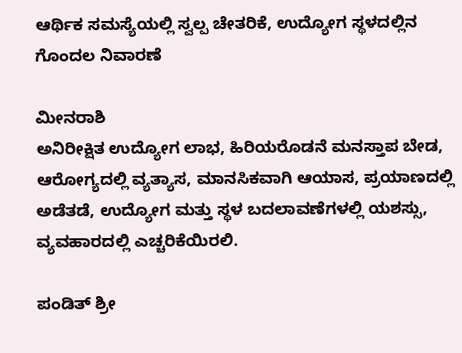ಆರ್ಥಿಕ ಸಮಸ್ಯೆಯಲ್ಲಿ ಸ್ವಲ್ಪ ಚೇತರಿಕೆ, ಉದ್ಯೋಗ ಸ್ಥಳದಲ್ಲಿನ ಗೊಂದಲ ನಿವಾರಣೆ

ಮೀನರಾಶಿ
ಅನಿರೀಕ್ಷಿತ ಉದ್ಯೋಗ ಲಾಭ, ಹಿರಿಯರೊಡನೆ ಮನಸ್ತಾಪ‌ ಬೇಡ, ಆರೋಗ್ಯದಲ್ಲಿ ವ್ಯತ್ಯಾಸ, ಮಾನಸಿಕವಾಗಿ ಆಯಾಸ, ಪ್ರಯಾಣದಲ್ಲಿ ಅಡೆತಡೆ, ಉದ್ಯೋಗ ಮತ್ತು ಸ್ಥಳ ಬದಲಾವಣೆಗಳಲ್ಲಿ ಯಶಸ್ಸು, ವ್ಯವಹಾರದಲ್ಲಿ ಎಚ್ಚರಿಕೆಯಿರಲಿ.

ಪಂಡಿತ್ ಶ್ರೀ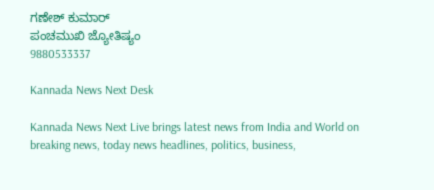ಗಣೇಶ್ ಕುಮಾರ್
ಪಂಚಮುಖಿ ಜ್ಯೋತಿಷ್ಯಂ
9880533337

Kannada News Next Desk

Kannada News Next Live brings latest news from India and World on breaking news, today news headlines, politics, business,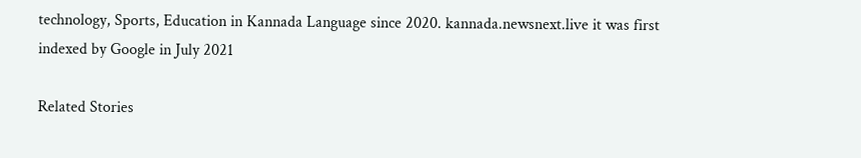technology, Sports, Education in Kannada Language since 2020. kannada.newsnext.live it was first indexed by Google in July 2021

Related Stories